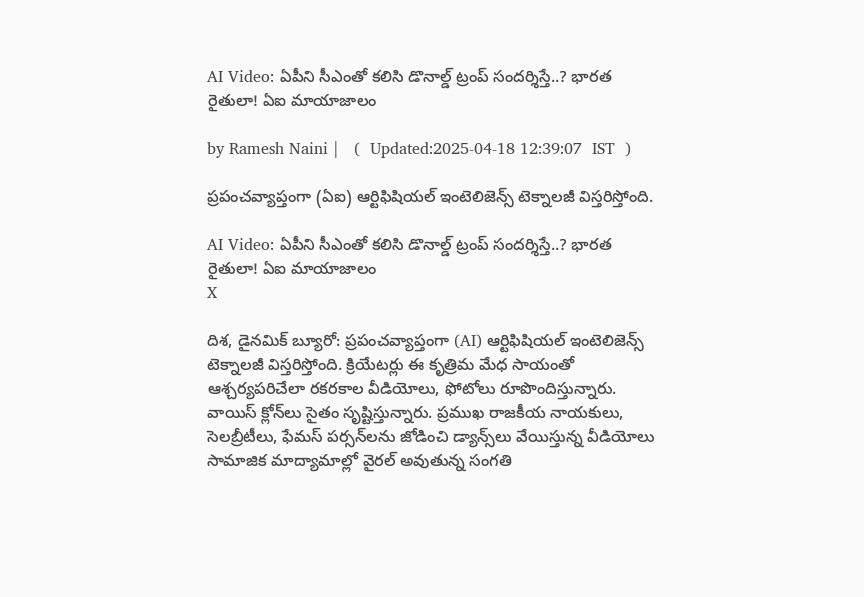AI Video: ఏపీని సీఎం‌తో కలిసి డొనాల్డ్ ట్రంప్ సందర్శిస్తే..? భారత రైతులా! ఏఐ మాయాజాలం

by Ramesh Naini |   (  Updated:2025-04-18 12:39:07  IST  )

ప్రపంచవ్యాప్తంగా (ఏఐ) ఆర్టిఫిషియల్ ఇంటెలిజెన్స్ టెక్నాలజీ విస్తరిస్తోంది.

AI Video: ఏపీని సీఎం‌తో కలిసి డొనాల్డ్ ట్రంప్ సందర్శిస్తే..? భారత రైతులా! ఏఐ మాయాజాలం
X

దిశ, డైనమిక్ బ్యూరో: ప్రపంచవ్యాప్తంగా (AI) ఆర్టిఫిషియల్ ఇంటెలిజెన్స్ టెక్నాలజీ విస్తరిస్తోంది. క్రియేటర్లు ఈ కృత్రిమ మేధ సాయంతో ఆశ్చర్యపరిచేలా రకరకాల వీడియోలు, ఫోటోలు రూపొందిస్తున్నారు. వాయిస్ క్లోన్‌లు సైతం సృష్టిస్తున్నారు. ప్రముఖ రాజకీయ నాయకులు, సెలబ్రీటీలు, ఫేమస్ పర్సన్‌లను జోడించి డ్యాన్స్‌లు వేయిస్తున్న వీడియోలు సామాజిక మాద్యామాల్లో వైరల్ అవుతున్న సంగతి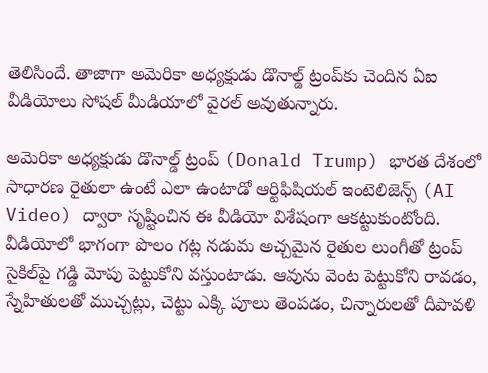తెలిసిందే. తాజాగా అమెరికా అధ్యక్షుడు డొనాల్డ్ ట్రంప్‌కు చెందిన ఏఐ వీడియోలు సోషల్ మీడియాలో వైరల్ అవుతున్నారు.

అమెరికా అధ్యక్షుడు డొనాల్డ్ ట్రంప్ (Donald Trump) భారత దేశంలో సాధారణ రైతులా ఉంటే ఎలా ఉంటాడో ఆర్టిఫిషియల్ ఇంటెలిజెన్స్ (AI Video) ద్వారా సృష్టించిన ఈ వీడియో విశేషంగా ఆకట్టుకుంటోంది. వీడియోలో భాగంగా పొలం గట్ల నడుమ అచ్చమైన రైతుల లుంగీతో ట్రంప్ సైకిల్‌పై గడ్డి మోపు పెట్టుకోని వస్తుంటాడు. ఆవును వెంట పెట్టుకోని రావడం, స్నేహితులతో ముచ్చట్లు, చెట్టు ఎక్కి పూలు తెంపడం, చిన్నారులతో దీపావళి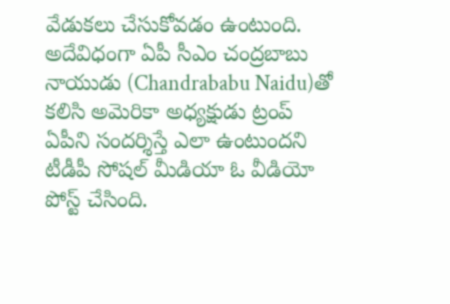వేడుకలు చేసుకోవడం ఉంటుంది. అదేవిధంగా ఏపీ సీఎం చంద్రబాబు నాయుడు (Chandrababu Naidu)తో కలిసి అమెరికా అధ్యక్షుడు ట్రంప్ ఏపీని సందర్శిస్తే ఎలా ఉంటుందని టీడీపీ సోషల్ మీడియా ఓ వీడియో పోస్ట్ చేసింది.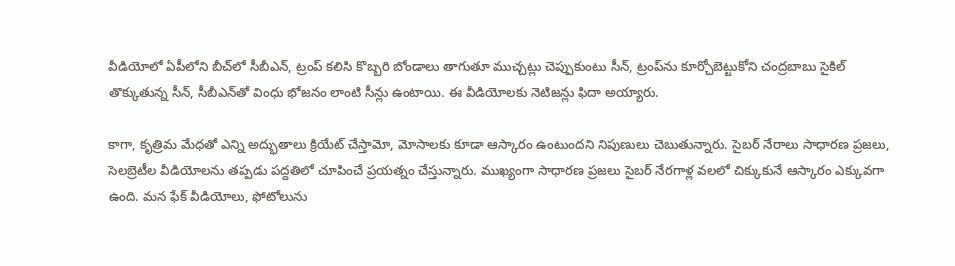వీడియోలో ఏపీలోని బీచ్‌లో సీబీఎన్, ట్రంప్ కలిసి కొబ్బరి బోండాలు తాగుతూ ముచ్చట్లు చెప్పుకుంటు సీన్, ట్రంప్‌ను కూర్చోబెట్టుకోని చంద్రబాబు సైకిల్ తొక్కుతున్న సీన్, సీబీఎన్‌తో వింధు భోజనం లాంటి సీన్లు ఉంటాయి. ఈ వీడియోలకు నెటిజన్లు ఫిదా అయ్యారు.

కాగా, కృత్రిమ మేధతో ఎన్ని అద్భుతాలు క్రియేట్ చేస్తామో, మోసాలకు కూడా ఆస్కారం ఉంటుందని నిపుణులు చెబుతున్నారు. సైబర్‌ నేరాలు సాధారణ ప్రజలు, సెలబ్రెటీల వీడియోలను తప్పడు పద్దతిలో చూపించే ప్రయత్నం చేస్తున్నారు. ముఖ్యంగా సాధారణ ప్రజలు సైబర్ నేరగాళ్ల వలలో చిక్కుకునే ఆస్కారం ఎక్కువగా ఉంది. మన ఫేక్ వీడియోలు, ఫోటోలును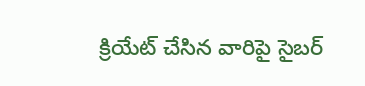క్రియేట్ చేసిన వారిపై సైబర్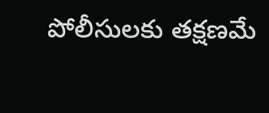పోలీసులకు తక్షణమే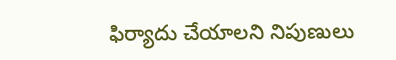ఫిర్యాదు చేయాలని నిపుణులు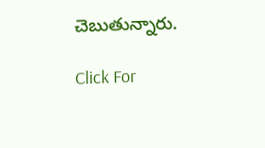చెబుతున్నారు.

Click For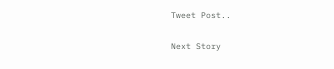Tweet Post..

Next Story